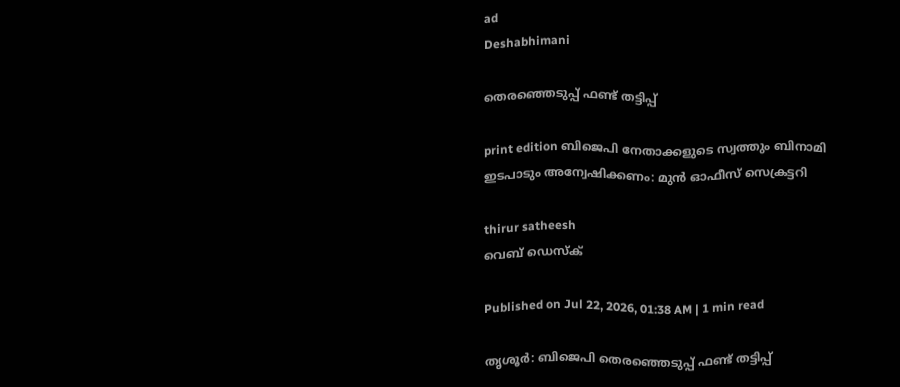ad
Deshabhimani

തെരഞ്ഞെടുപ്പ്‌ ഫണ്ട്‌ തട്ടിപ്പ്‌

print edition ബിജെപി നേതാക്കളുടെ സ്വത്തും ബിനാമി
ഇടപാടും അന്വേഷിക്കണം: മുൻ ഓഫീസ് സെക്രട്ടറി

thirur satheesh
വെബ് ഡെസ്ക്

Published on Jul 22, 2026, 01:38 AM | 1 min read

തൃശൂർ: ബിജെപി തെരഞ്ഞെടുപ്പ്‌ ഫണ്ട്‌ തട്ടിപ്പ്‌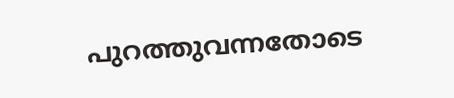പുറത്തുവന്നതോടെ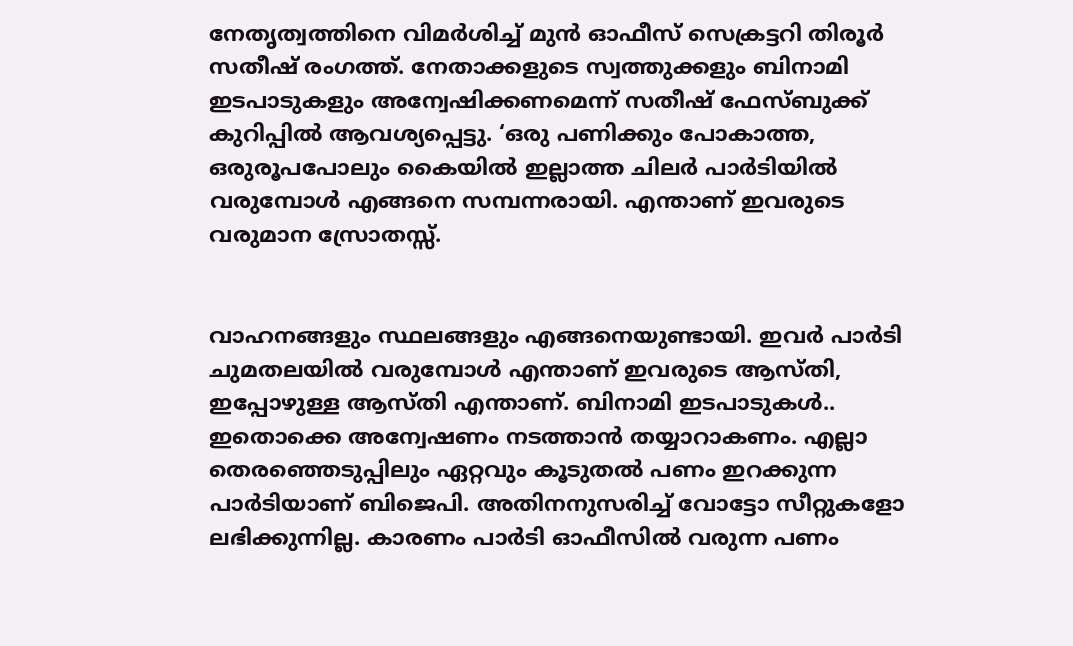നേതൃത്വത്തിനെ വിമർശിച്ച്‌ മുൻ ഓഫീസ്‌ സെക്രട്ടറി തിരൂർ സതീഷ്‌ രംഗത്ത്‌. നേതാക്കളുടെ സ്വത്തുക്കളും ബിനാമി ഇടപാടുകളും അന്വേഷിക്കണമെന്ന്‌ സതീഷ്‌ ഫേസ്‌ബുക്ക്‌ കുറിപ്പിൽ ആവശ്യപ്പെട്ടു. ‘ഒരു പണിക്കും പോകാത്ത, ഒരുരൂപപോലും കൈയിൽ ഇല്ലാത്ത ചിലർ പാർടിയിൽ വരുമ്പോൾ എങ്ങനെ സമ്പന്നരായി. എന്താണ് ഇവരുടെ വരുമാന സ്രോതസ്സ്.


വാഹനങ്ങളും സ്ഥലങ്ങളും എങ്ങനെയുണ്ടായി. ഇവർ പാർടി ചുമതലയിൽ വരുമ്പോൾ എന്താണ് ഇവരുടെ ആസ്തി, ഇപ്പോഴുള്ള ആസ്തി എന്താണ്. ബിനാമി ഇടപാടുകൾ.. ഇതൊക്കെ അന്വേഷണം നടത്താൻ തയ്യാറാകണം. എല്ലാ തെരഞ്ഞെടുപ്പിലും ഏറ്റവും കൂടുതൽ പണം ഇറക്കുന്ന പാർടിയാണ് ബിജെപി. അതിനനുസരിച്ച്‌ വോട്ടോ സീറ്റുകളോ ലഭിക്കുന്നില്ല. കാരണം പാർടി ഓഫീസിൽ വരുന്ന പണം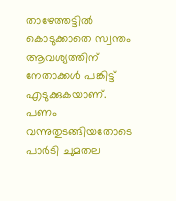താഴേത്തട്ടിൽ കൊടുക്കാതെ സ്വന്തം ആവശ്യത്തിന്‌ നേതാക്കൾ പങ്കിട്ട്‌ എടുക്കുകയാണ്‌. പണം വന്നുതുടങ്ങിയതോടെ പാർടി ചുമതല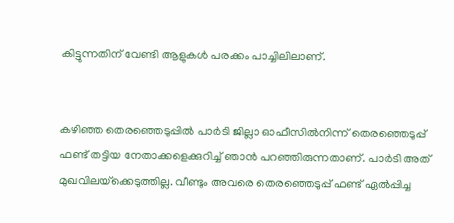കിട്ടുന്നതിന് വേണ്ടി ആളുകൾ പരക്കം പാച്ചിലിലാണ്.


കഴിഞ്ഞ തെരഞ്ഞെടുപ്പിൽ പാർടി ജില്ലാ ഓഫീസിൽനിന്ന്‌ തെരഞ്ഞെടുപ്പ് ഫണ്ട്‌ തട്ടിയ നേതാക്കളെക്കുറിച്ച് ഞാൻ പറഞ്ഞിരുന്നതാണ്. പാർടി അത് മുഖവിലയ്‌ക്കെടുത്തില്ല. വീണ്ടും അവരെ തെരഞ്ഞെടുപ്പ് ഫണ്ട്‌ ഏൽപ്പിച്ച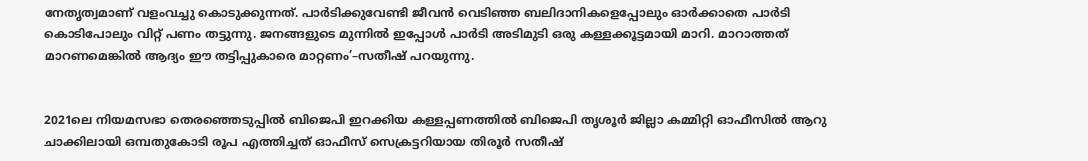നേതൃത്വമാണ്‌ വളംവച്ചു കൊടുക്കുന്നത്‌. പാർടിക്കുവേണ്ടി ജീവൻ വെടിഞ്ഞ ബലിദാനികളെപ്പോലും ഓർക്കാതെ പാർടി കൊടിപോലും വിറ്റ്‌ പണം തട്ടുന്നു. ജനങ്ങളുടെ മുന്നിൽ ഇപ്പോൾ പാർടി അടിമുടി ഒരു കള്ളക്കൂട്ടമായി മാറി. മാറാത്തത് മാറണമെങ്കിൽ ആദ്യം ഈ തട്ടിപ്പുകാരെ മാറ്റണം’–സതീഷ്‌ പറയുന്നു.


2021ലെ നിയമസഭാ തെരഞ്ഞെടുപ്പിൽ ബിജെപി ഇറക്കിയ കള്ളപ്പണത്തിൽ ബിജെപി തൃശൂർ ജില്ലാ കമ്മിറ്റി ഓഫീസിൽ ആറു ചാക്കിലായി ഒമ്പതുകോടി രൂപ എത്തിച്ചത്‌ ഓഫീസ്‌ സെക്രട്ടറിയായ തിരൂർ സതീഷ്‌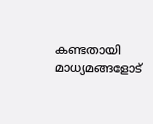കണ്ടതായി മാധ്യമങ്ങളോട്‌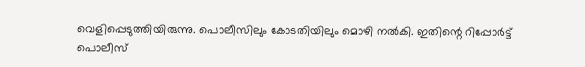വെളിപ്പെടുത്തിയിരുന്നു. പൊലീസിലും കോടതിയിലും മൊഴി നൽകി. ഇതിന്റെ റിപ്പോർട്ട്‌ പൊലീസ്‌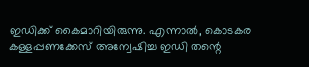ഇഡിക്ക്‌ കൈമാറിയിരുന്നു. എന്നാൽ, കൊടകര കള്ളപ്പണക്കേസ്‌ അന്വേഷിച്ച ഇഡി തന്റെ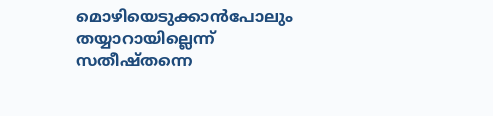മൊഴിയെടുക്കാൻപോലും തയ്യാറായില്ലെന്ന്‌ സതീഷ്‌തന്നെ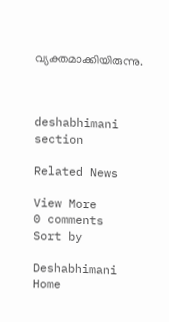വ്യക്തമാക്കിയിരുന്നു.



deshabhimani section

Related News

View More
0 comments
Sort by

Deshabhimani
Home